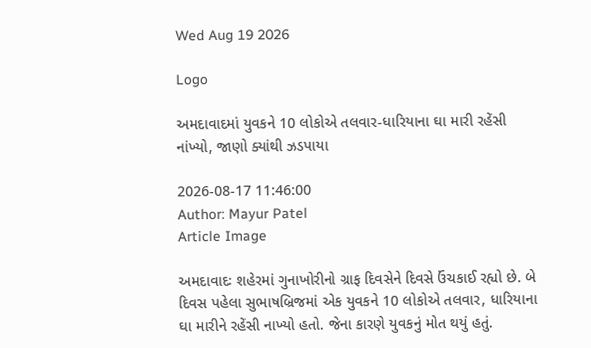Wed Aug 19 2026

Logo

અમદાવાદમાં યુવકને 10 લોકોએ તલવાર-ધારિયાના ઘા મારી રહેંસી નાંખ્યો, જાણો ક્યાંથી ઝડપાયા

2026-08-17 11:46:00
Author: Mayur Patel
Article Image

અમદાવાદઃ શહેરમાં ગુનાખોરીનો ગ્રાફ દિવસેને દિવસે ઉંચકાઈ રહ્યો છે. બે દિવસ પહેલા સુભાષબ્રિજમાં એક યુવકને 10 લોકોએ તલવાર, ધારિયાના ઘા મારીને રહેંસી નાખ્યો હતો. જેના કારણે યુવકનું મોત થયું હતું.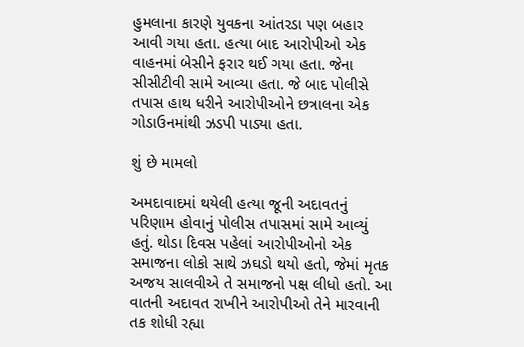હુમલાના કારણે યુવકના આંતરડા પણ બહાર આવી ગયા હતા. હત્યા બાદ આરોપીઓ એક વાહનમાં બેસીને ફરાર થઈ ગયા હતા. જેના સીસીટીવી સામે આવ્યા હતા. જે બાદ પોલીસે તપાસ હાથ ધરીને આરોપીઓને છત્રાલના એક ગોડાઉનમાંથી ઝડપી પાડ્યા હતા.

શું છે મામલો

અમદાવાદમાં થયેલી હત્યા જૂની અદાવતનું પરિણામ હોવાનું પોલીસ તપાસમાં સામે આવ્યું હતું. થોડા દિવસ પહેલાં આરોપીઓનો એક સમાજના લોકો સાથે ઝઘડો થયો હતો, જેમાં મૃતક અજય સાલવીએ તે સમાજનો પક્ષ લીધો હતો. આ વાતની અદાવત રાખીને આરોપીઓ તેને મારવાની તક શોધી રહ્યા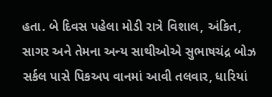હતા. બે દિવસ પહેલા મોડી રાત્રે વિશાલ, અંકિત, સાગર અને તેમના અન્ય સાથીઓએ સુભાષચંદ્ર બોઝ સર્કલ પાસે પિકઅપ વાનમાં આવી તલવાર, ધારિયાં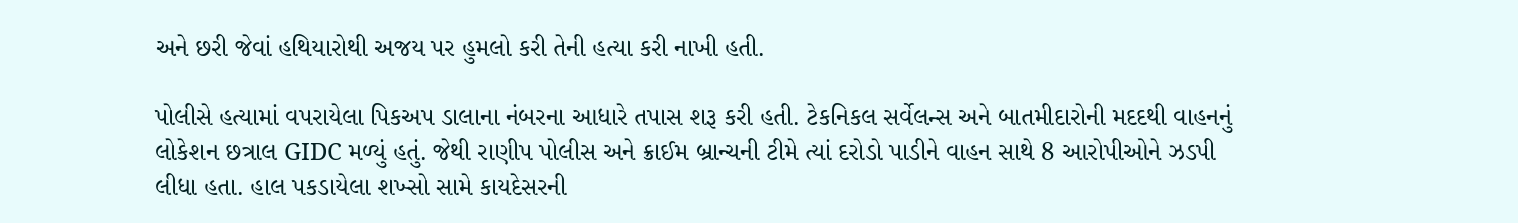અને છરી જેવાં હથિયારોથી અજય પર હુમલો કરી તેની હત્યા કરી નાખી હતી.

પોલીસે હત્યામાં વપરાયેલા પિકઅપ ડાલાના નંબરના આધારે તપાસ શરૂ કરી હતી. ટેકનિકલ સર્વેલન્સ અને બાતમીદારોની મદદથી વાહનનું લોકેશન છત્રાલ GIDC મળ્યું હતું. જેથી રાણીપ પોલીસ અને ક્રાઈમ બ્રાન્ચની ટીમે ત્યાં દરોડો પાડીને વાહન સાથે 8 આરોપીઓને ઝડપી લીધા હતા. હાલ પકડાયેલા શખ્સો સામે કાયદેસરની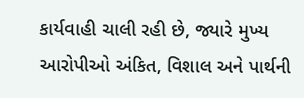કાર્યવાહી ચાલી રહી છે, જ્યારે મુખ્ય આરોપીઓ અંકિત, વિશાલ અને પાર્થની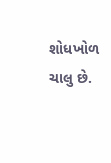શોધખોળ ચાલુ છે.